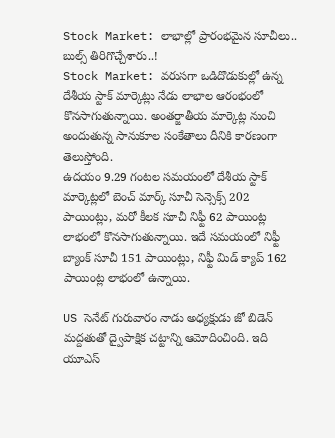Stock Market: లాభాల్లో ప్రారంభమైన సూచీలు.. బుల్స్ తిరిగొచ్చేశారు..!
Stock Market: వరుసగా ఒడిదొడుకుల్లో ఉన్న దేశీయ స్టాక్ మార్కెట్లు నేడు లాభాల ఆరంభంలో కొనసాగుతున్నాయి. అంతర్జాతీయ మార్కెట్ల నుంచి అందుతున్న సానుకూల సంకేతాలు దీనికి కారణంగా తెలుస్తోంది.
ఉదయం 9.29 గంటల సమయంలో దేశీయ స్టాక్ మార్కెట్లలో బెంచ్ మార్క్ సూచీ సెన్సెక్స్ 202 పాయింట్లు, మరో కీలక సూచీ నిఫ్టీ 62 పాయింట్ల లాభంలో కొనసాగుతున్నాయి. ఇదే సమయంలో నిఫ్టీ బ్యాంక్ సూచీ 151 పాయింట్లు, నిఫ్టీ మిడ్ క్యాప్ 162 పాయింట్ల లాభంలో ఉన్నాయి.

US సెనేట్ గురువారం నాడు అధ్యక్షుడు జో బిడెన్ మద్దతుతో ద్వైపాక్షిక చట్టాన్ని ఆమోదించింది. ఇది యూఎస్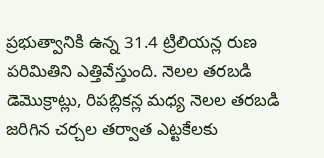ప్రభుత్వానికి ఉన్న 31.4 ట్రిలియన్ల రుణ పరిమితిని ఎత్తివేస్తుంది. నెలల తరబడి డెమొక్రాట్లు, రిపబ్లికన్ల మధ్య నెలల తరబడి జరిగిన చర్చల తర్వాత ఎట్టకేలకు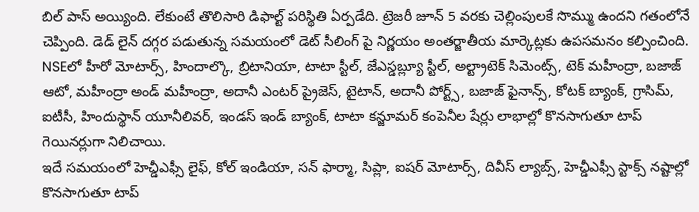బిల్ పాస్ అయ్యింది. లేకుంటే తొలిసారి డిఫాల్ట్ పరిస్థితి ఏర్పడేది. ట్రెజరీ జూన్ 5 వరకు చెల్లింపులకే సొమ్ము ఉందని గతంలోనే చెప్పింది. డెడ్ లైన్ దగ్గర పడుతున్న సమయంలో డెట్ సీలింగ్ పై నిర్ణయం అంతర్జాతీయ మార్కెట్లకు ఉపసమనం కల్పించింది.
NSEలో హీరో మోటార్స్, హిందాల్కొ, బ్రిటానియా, టాటా స్టీల్, జేఎస్డబ్ల్యూ స్టీల్, అల్ట్రాటెక్ సిమెంట్స్, టెక్ మహీంద్రా, బజాజ్ ఆటో, మహీంద్రా అండ్ మహీంద్రా, అదానీ ఎంటర్ ప్రైజెస్, టైటాన్, అదానీ పోర్ట్స్, బజాజ్ ఫైనాన్స్, కోటక్ బ్యాంక్, గ్రాసిమ్, ఐటీసీ, హిందుస్థాన్ యూనీలివర్, ఇండస్ ఇండ్ బ్యాంక్, టాటా కన్జూమర్ కంపెనీల షేర్లు లాభాల్లో కొనసాగుతూ టాప్ గెయినర్లుగా నిలిచాయి.
ఇదే సమయంలో హెచ్డీఎఫ్సీ లైఫ్, కోల్ ఇండియా, సన్ ఫార్మా, సిప్లా, ఐషర్ మోటార్స్, దివీస్ ల్యాబ్స్, హెచ్డీఎఫ్సీ స్టాక్స్ నష్టాల్లో కొనసాగుతూ టాప్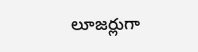లూజర్లుగా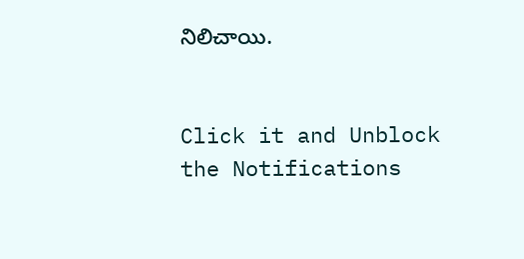నిలిచాయి.


Click it and Unblock the Notifications